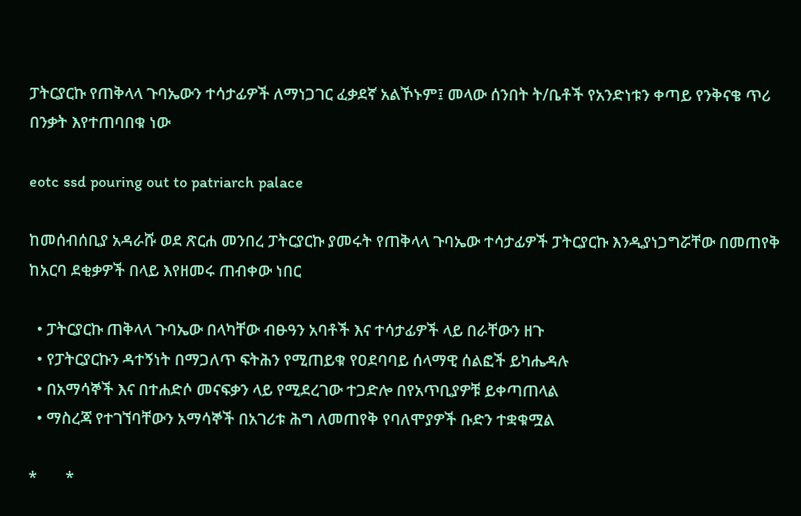ፓትርያርኩ የጠቅላላ ጉባኤውን ተሳታፊዎች ለማነጋገር ፈቃደኛ አልኾኑም፤ መላው ሰንበት ት/ቤቶች የአንድነቱን ቀጣይ የንቅናቄ ጥሪ በንቃት እየተጠባበቁ ነው

eotc ssd pouring out to patriarch palace

ከመሰብሰቢያ አዳራሹ ወደ ጽርሐ መንበረ ፓትርያርኩ ያመሩት የጠቅላላ ጉባኤው ተሳታፊዎች ፓትርያርኩ እንዲያነጋግሯቸው በመጠየቅ ከአርባ ደቂቃዎች በላይ እየዘመሩ ጠብቀው ነበር

  • ፓትርያርኩ ጠቅላላ ጉባኤው በላካቸው ብፁዓን አባቶች እና ተሳታፊዎች ላይ በራቸውን ዘጉ
  • የፓትርያርኩን ዳተኝነት በማጋለጥ ፍትሕን የሚጠይቁ የዐደባባይ ሰላማዊ ሰልፎች ይካሔዳሉ
  • በአማሳኞች እና በተሐድሶ መናፍቃን ላይ የሚደረገው ተጋድሎ በየአጥቢያዎቹ ይቀጣጠላል
  • ማስረጃ የተገኘባቸውን አማሳኞች በአገሪቱ ሕግ ለመጠየቅ የባለሞያዎች ቡድን ተቋቁሟል

*       *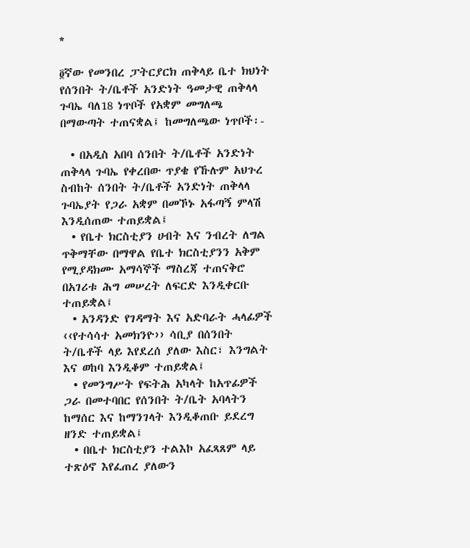*

፬ኛው የመንበረ ፓትርያርክ ጠቅላይ ቤተ ክህነት የሰንበት ት/ቤቶች አንድነት ዓመታዊ ጠቅላላ ጉባኤ ባለ18 ነጥቦች የአቋም መግለጫ በማውጣት ተጠናቋል፤ ከመግለጫው ነጥቦች፡-

  • በአዲስ አበባ ሰንበት ት/ቤቶች አንድነት ጠቅላላ ጉባኤ የቀረበው ጥያቄ የኹሉም አህጉረ ስብከት ሰንበት ት/ቤቶች አንድነት ጠቅላላ ጉባኤያት የጋራ አቋም በመኾኑ አፋጣኝ ምላሽ እንዲሰጠው ተጠይቋል፤
  • የቤተ ክርስቲያን ሀብት እና ንብረት ለግል ጥቅማቸው በማዋል የቤተ ክርስቲያንን አቅም የሚያዳክሙ አማሳኞች ማስረጃ ተጠናቅሮ በአገሪቱ ሕግ መሠረት ለፍርድ እንዲቀርቡ ተጠይቋል፤
  • አንዳንድ የገዳማት እና አድባራት ሓላፊዎች ‹‹የተሳሳተ አመክንዮ›› ሳቢያ በሰንበት ት/ቤቶች ላይ እየደረሰ ያለው እስር፣ እንግልት እና ወከባ እንዲቆም ተጠይቋል፤
  • የመንግሥት የፍትሕ አካላት ከአጥፊዎች ጋራ በመተባበር የሰንበት ት/ቤት አባላትን ከማሰር እና ከማንገላት እንዲቆጠቡ ይደረግ ዘንድ ተጠይቋል፤
  • በቤተ ክርስቲያን ተልእኮ አፈጻጸም ላይ ተጽዕኖ እየፈጠረ ያለውን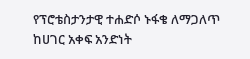የፕሮቴስታንታዊ ተሐድሶ ኑፋቄ ለማጋለጥ ከሀገር አቀፍ አንድነት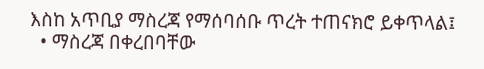እስከ አጥቢያ ማስረጃ የማሰባሰቡ ጥረት ተጠናክሮ ይቀጥላል፤
  • ማስረጃ በቀረበባቸው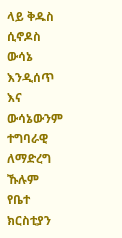ላይ ቅዱስ ሲኖዶስ ውሳኔ እንዲሰጥ እና ውሳኔውንም ተግባራዊ ለማድረግ ኹሉም የቤተ ክርስቲያን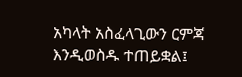አካላት አስፈላጊውን ርምጃ እንዲወስዱ ተጠይቋል፤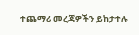ተጨማሪ መረጃዎችን ይከታተሉ